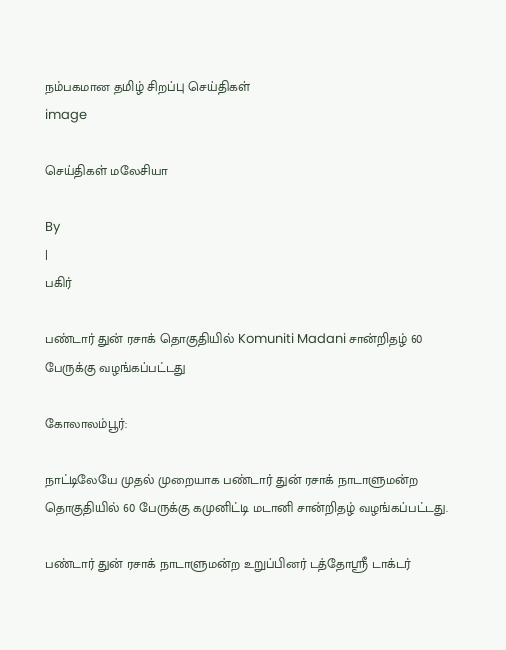நம்பகமான தமிழ் சிறப்பு செய்திகள்
image

செய்திகள் மலேசியா

By
|
பகிர்

பண்டார் துன் ரசாக் தொகுதியில் Komuniti Madani சான்றிதழ் 60 பேருக்கு வழங்கப்பட்டது

கோலாலம்பூர்:

நாட்டிலேயே முதல் முறையாக பண்டார் துன் ரசாக் நாடாளுமன்ற தொகுதியில் 60 பேருக்கு கமுனிட்டி மடானி சான்றிதழ் வழங்கப்பட்டது.

பண்டார் துன் ரசாக் நாடாளுமன்ற உறுப்பினர் டத்தோஸ்ரீ டாக்டர்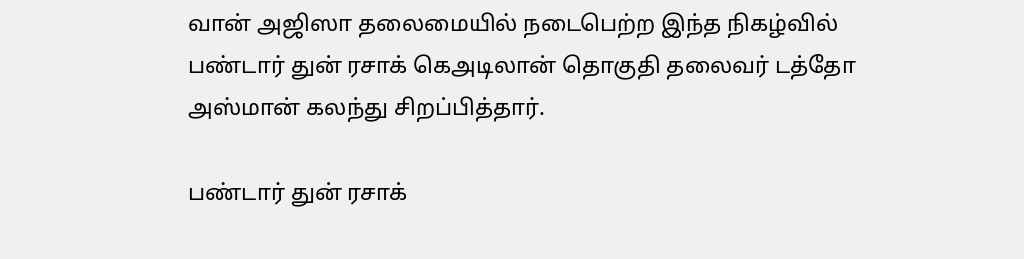வான் அஜிஸா தலைமையில் நடைபெற்ற இந்த நிகழ்வில் பண்டார் துன் ரசாக் கெஅடிலான் தொகுதி தலைவர் டத்தோ அஸ்மான் கலந்து சிறப்பித்தார்.

பண்டார் துன் ரசாக்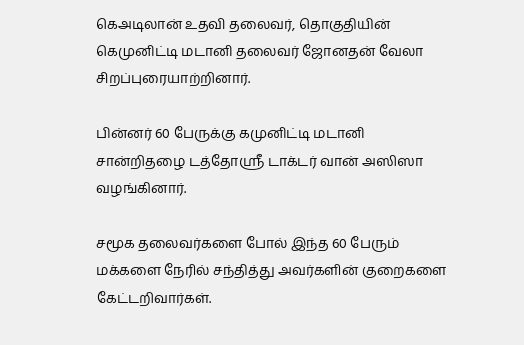கெஅடிலான் உதவி தலைவர், தொகுதியின் கெமுனிட்டி மடானி தலைவர் ஜோனதன் வேலா சிறப்புரையாற்றினார்.

பின்னர் 60 பேருக்கு கமுனிட்டி மடானி சான்றிதழை டத்தோஸ்ரீ டாக்டர் வான் அஸிஸா வழங்கினார்.

சமூக தலைவர்களை போல் இந்த 60 பேரும் மக்களை நேரில் சந்தித்து அவர்களின் குறைகளை கேட்டறிவார்கள்.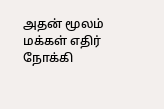அதன் மூலம் மக்கள் எதிர் நோக்கி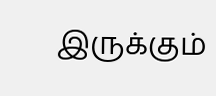இருக்கும்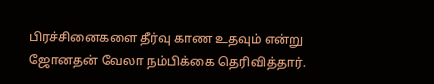பிரச்சினைகளை தீர்வு காண உதவும் என்று ஜோனதன் வேலா நம்பிக்கை தெரிவித்தார்.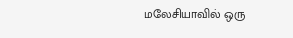மலேசியாவில் ஒரு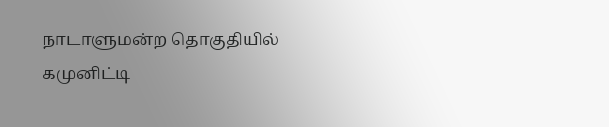நாடாளுமன்ற தொகுதியில் கமுனிட்டி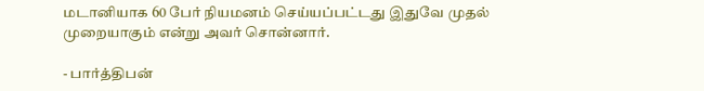மடானியாக 60 பேர் நியமனம் செய்யப்பட்டது இதுவே முதல் முறையாகும் என்று அவர் சொன்னார்.

- பார்த்திபன்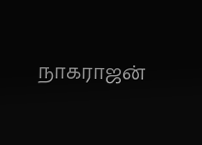நாகராஜன்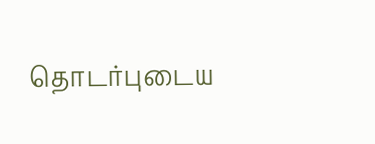தொடர்புடைய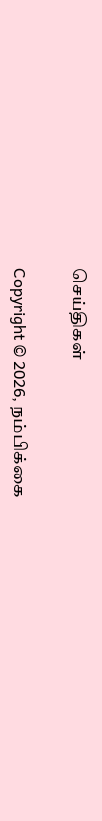செய்திகள்

Copyright © 2026, நம்பிக்கை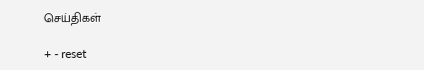செய்திகள்

+ - reset